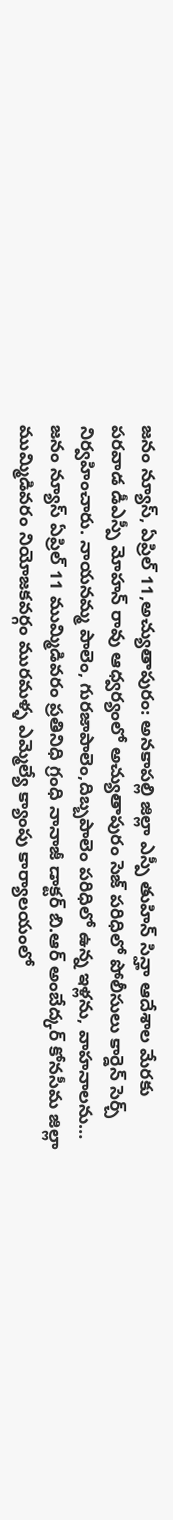జనం న్యూస్, ఏప్రిల్ 11,అచ్యుతాపురం: అనకాపల్లి జిల్లా ఎస్పీ తుహిన్ సిన్హా ఆదేశాల మేరకు పరవాడ డీఎస్పీ మోహన్ రావు ఆధ్వర్యంలో అచ్యుతాపురం సెజ్ పరిధిలో పోలీసులు కార్డెన్ సెర్చ్ నిర్వహించారు. నాయనమ్మ పాలెం, గురజాపాలెం,దిబ్బపాలెం పరిధిలో ఉన్న ఇళ్లను, వాహనాలను…
జనం న్యూస్ ఏప్రిల్ 11 ముమ్మిడివరం ప్రతినిధి గ్రంధి నానాజీ డాక్టర్ బి.ఆర్ అంబేద్కర్ కోనసీమ జిల్లా ముమ్మిడివరం నియోజకవర్గం మురమళ్ళ ఎమ్మెల్యే క్యాంపు కార్యాలయంలో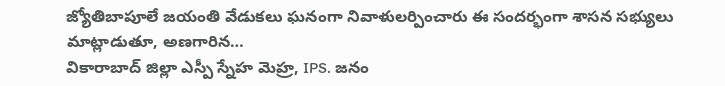జ్యోతిబాపూలే జయంతి వేడుకలు ఘనంగా నివాళులర్పించారు ఈ సందర్భంగా శాసన సభ్యులు మాట్లాడుతూ, అణగారిన…
వికారాబాద్ జిల్లా ఎస్పీ స్నేహ మెహ్ర, IPS. జనం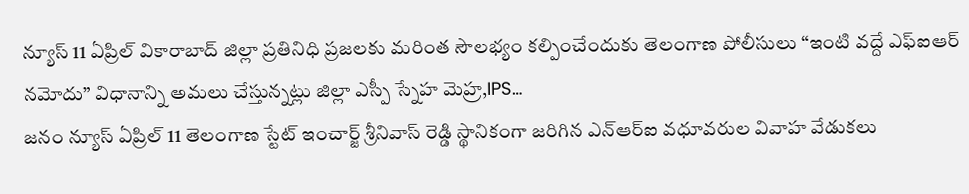న్యూస్ 11 ఏప్రిల్ వికారాబాద్ జిల్లా ప్రతినిధి ప్రజలకు మరింత సౌలభ్యం కల్పించేందుకు తెలంగాణ పోలీసులు “ఇంటి వద్దే ఎఫ్ఐఆర్ నమోదు” విధానాన్ని అమలు చేస్తున్నట్లు జిల్లా ఎస్పీ స్నేహ మెహ్ర,IPS…
జనం న్యూస్ ఏప్రిల్ 11 తెలంగాణ స్టేట్ ఇంచార్జ్ శ్రీనివాస్ రెడ్డి స్థానికంగా జరిగిన ఎన్ఆర్ఐ వధూవరుల వివాహ వేడుకలు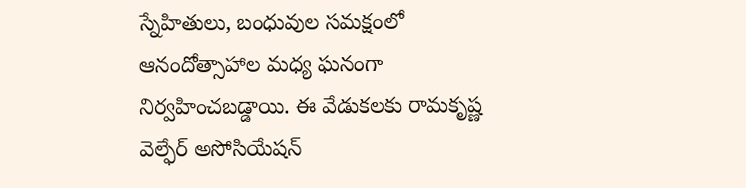స్నేహితులు, బంధువుల సమక్షంలో ఆనందోత్సాహాల మధ్య ఘనంగా నిర్వహించబడ్డాయి. ఈ వేడుకలకు రామకృష్ణ వెల్ఫేర్ అసోసియేషన్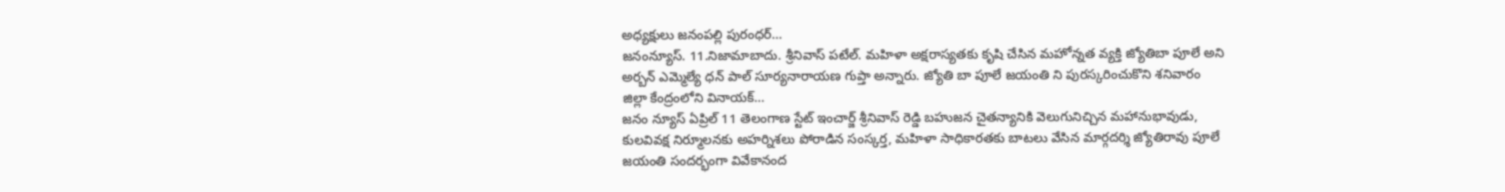అధ్యక్షులు జనంపల్లి పురంధర్…
జనంన్యూస్. 11.నిజామాబాదు. శ్రీనివాస్ పటేల్. మహిళా అక్షరాస్యతకు కృషి చేసిన మహోన్నత వ్యక్తి జ్యోతిబా పూలే అని అర్బన్ ఎమ్మెల్యే ధన్ పాల్ సూర్యనారాయణ గుప్తా అన్నారు. జ్యోతి బా పూలే జయంతి ని పురస్కరించుకొని శనివారం జిల్లా కేంద్రంలోని వినాయక్…
జనం న్యూస్ ఏప్రిల్ 11 తెలంగాణ స్టేట్ ఇంచార్జ్ శ్రీనివాస్ రెడ్డి బహుజన చైతన్యానికి వెలుగునిచ్చిన మహానుభావుడు, కులవివక్ష నిర్మూలనకు అహర్నిశలు పోరాడిన సంస్కర్త, మహిళా సాధికారతకు బాటలు వేసిన మార్గదర్శి జ్యోతిరావు పూలే జయంతి సందర్భంగా వివేకానంద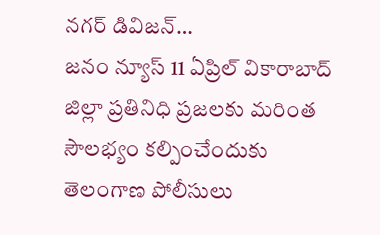నగర్ డివిజన్…
జనం న్యూస్ 11 ఏప్రిల్ వికారాబాద్ జిల్లా ప్రతినిధి ప్రజలకు మరింత సౌలభ్యం కల్పించేందుకు తెలంగాణ పోలీసులు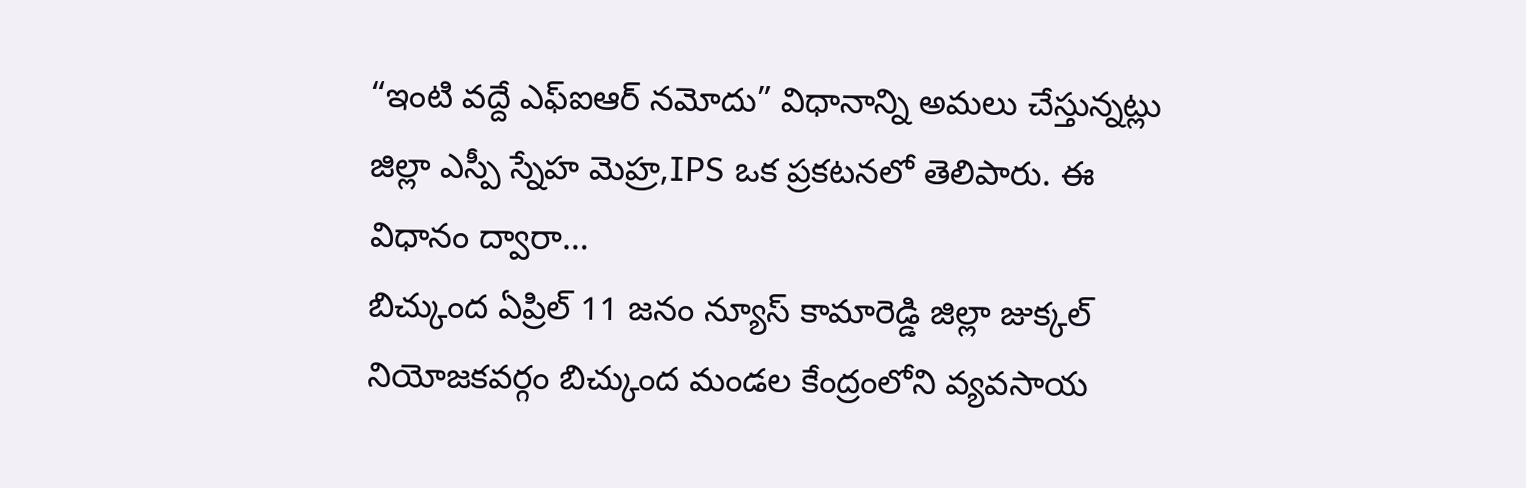“ఇంటి వద్దే ఎఫ్ఐఆర్ నమోదు” విధానాన్ని అమలు చేస్తున్నట్లు జిల్లా ఎస్పీ స్నేహ మెహ్ర,IPS ఒక ప్రకటనలో తెలిపారు. ఈ విధానం ద్వారా…
బిచ్కుంద ఏప్రిల్ 11 జనం న్యూస్ కామారెడ్డి జిల్లా జుక్కల్ నియోజకవర్గం బిచ్కుంద మండల కేంద్రంలోని వ్యవసాయ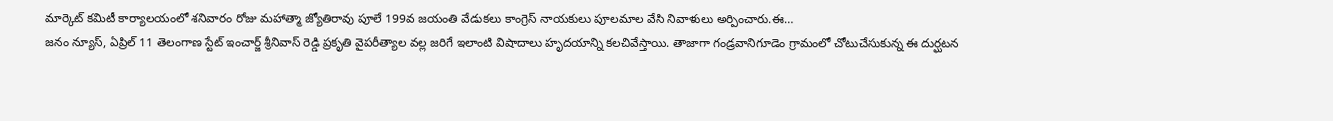మార్కెట్ కమిటీ కార్యాలయంలో శనివారం రోజు మహాత్మా జ్యోతిరావు పూలే 199వ జయంతి వేడుకలు కాంగ్రెస్ నాయకులు పూలమాల వేసి నివాళులు అర్పించారు.ఈ…
జనం న్యూస్, ఏప్రిల్ 11 తెలంగాణ స్టేట్ ఇంచార్జ్ శ్రీనివాస్ రెడ్డి ప్రకృతి వైపరీత్యాల వల్ల జరిగే ఇలాంటి విషాదాలు హృదయాన్ని కలచివేస్తాయి. తాజాగా గండ్రవానిగూడెం గ్రామంలో చోటుచేసుకున్న ఈ దుర్ఘటన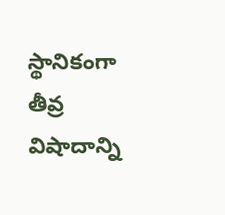స్థానికంగా తీవ్ర విషాదాన్ని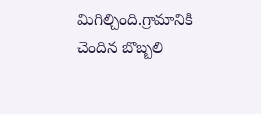మిగిల్చింది.గ్రామానికి చెందిన బొబ్బలి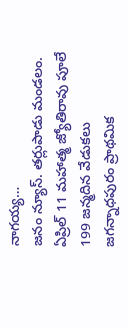నాగయ్య…
జనం న్యూస్. తర్లుపాడు మండలం. ఏప్రిల్ 11 మహాత్మ జ్యోతిరావు పూలే 199 జన్మదిన వేడుకలు జగన్నాధపురం ప్రాథమిక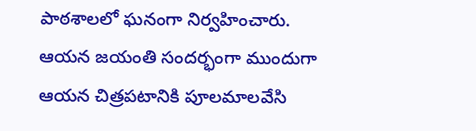పాఠశాలలో ఘనంగా నిర్వహించారు. ఆయన జయంతి సందర్భంగా ముందుగా ఆయన చిత్రపటానికి పూలమాలవేసి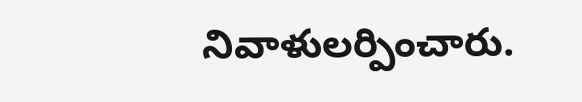నివాళులర్పించారు.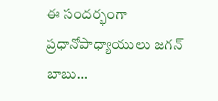ఈ సందర్భంగా ప్రధానోపాధ్యాయులు జగన్ బాబు…